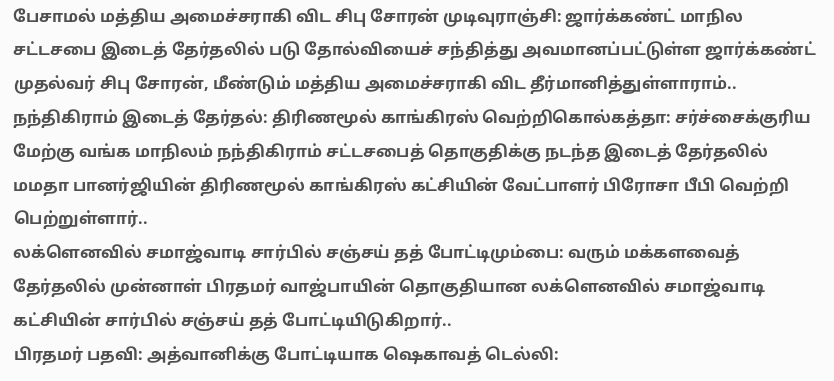பேசாமல் மத்திய அமைச்சராகி விட சிபு சோரன் முடிவுராஞ்சி: ஜார்க்கண்ட் மாநில சட்டசபை இடைத் தேர்தலில் படு தோல்வியைச் சந்தித்து அவமானப்பட்டுள்ள ஜார்க்கண்ட் முதல்வர் சிபு சோரன், மீண்டும் மத்திய அமைச்சராகி விட தீர்மானித்துள்ளாராம்..
நந்திகிராம் இடைத் தேர்தல்: திரிணமூல் காங்கிரஸ் வெற்றிகொல்கத்தா: சர்ச்சைக்குரிய மேற்கு வங்க மாநிலம் நந்திகிராம் சட்டசபைத் தொகுதிக்கு நடந்த இடைத் தேர்தலில் மமதா பானர்ஜியின் திரிணமூல் காங்கிரஸ் கட்சியின் வேட்பாளர் பிரோசா பீபி வெற்றி பெற்றுள்ளார்..
லக்ளெனவில் சமாஜ்வாடி சார்பில் சஞ்சய் தத் போட்டிமும்பை: வரும் மக்களவைத் தேர்தலில் முன்னாள் பிரதமர் வாஜ்பாயின் தொகுதியான லக்ளெனவில் சமாஜ்வாடி கட்சியின் சார்பில் சஞ்சய் தத் போட்டியிடுகிறார்..
பிரதமர் பதவி: அத்வானிக்கு போட்டியாக ஷெகாவத் டெல்லி: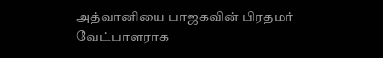அத்வானியை பாஜகவின் பிரதமர் வேட்பாளராக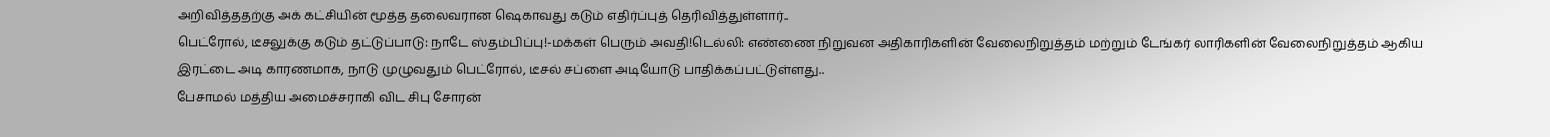அறிவித்ததற்கு அக் கட்சியின் மூத்த தலைவரான ஷெகாவது கடும் எதிர்ப்புத் தெரிவித்துள்ளார்..
பெட்ரோல், டீசலுக்கு கடும் தட்டுப்பாடு: நாடே ஸ்தம்பிப்பு!-மக்கள் பெரும் அவதி!டெல்லி: எண்ணை நிறுவன அதிகாரிகளின் வேலைநிறுத்தம் மற்றும் டேங்கர் லாரிகளின் வேலைநிறுத்தம் ஆகிய இரட்டை அடி காரணமாக, நாடு முழுவதும் பெட்ரோல், டீசல் சப்ளை அடியோடு பாதிக்கப்பட்டுள்ளது..
பேசாமல் மத்திய அமைச்சராகி விட சிபு சோரன்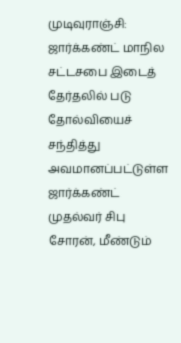முடிவுராஞ்சி: ஜார்க்கண்ட் மாநில சட்டசபை இடைத் தேர்தலில் படு தோல்வியைச் சந்தித்து அவமானப்பட்டுள்ள ஜார்க்கண்ட் முதல்வர் சிபு சோரன், மீண்டும்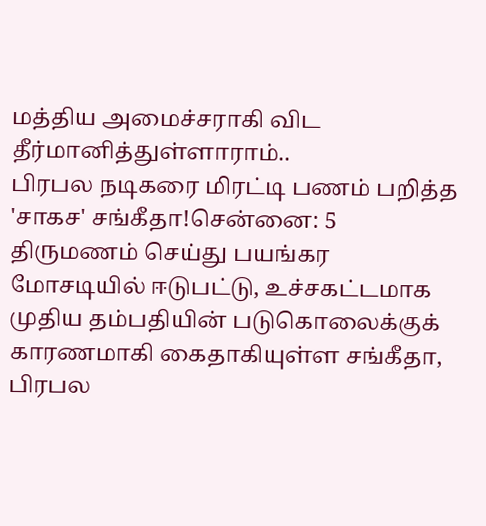மத்திய அமைச்சராகி விட தீர்மானித்துள்ளாராம்..
பிரபல நடிகரை மிரட்டி பணம் பறித்த 'சாகச' சங்கீதா!சென்னை: 5 திருமணம் செய்து பயங்கர மோசடியில் ஈடுபட்டு, உச்சகட்டமாக முதிய தம்பதியின் படுகொலைக்குக் காரணமாகி கைதாகியுள்ள சங்கீதா, பிரபல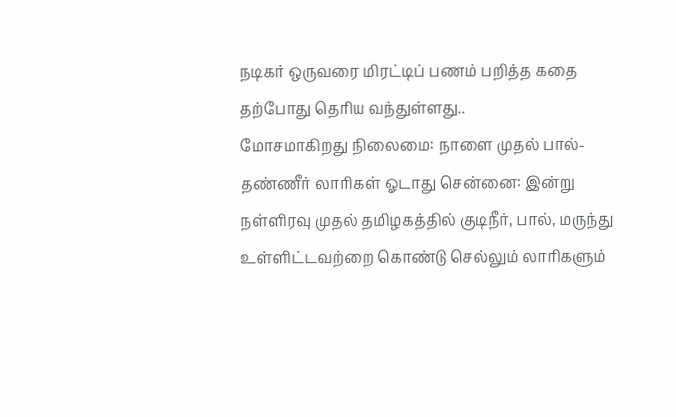நடிகர் ஒருவரை மிரட்டிப் பணம் பறித்த கதை தற்போது தெரிய வந்துள்ளது..
மோசமாகிறது நிலைமை: நாளை முதல் பால்-தண்ணீர் லாரிகள் ஓடாது சென்னை: இன்று நள்ளிரவு முதல் தமிழகத்தில் குடிநீர், பால், மருந்து உள்ளிட்டவற்றை கொண்டு செல்லும் லாரிகளும்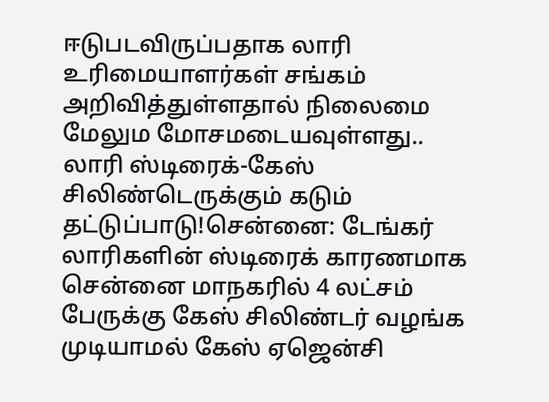ஈடுபடவிருப்பதாக லாரி உரிமையாளர்கள் சங்கம் அறிவித்துள்ளதால் நிலைமை மேலும மோசமடையவுள்ளது..
லாரி ஸ்டிரைக்-கேஸ் சிலிண்டெருக்கும் கடும் தட்டுப்பாடு!சென்னை: டேங்கர் லாரிகளின் ஸ்டிரைக் காரணமாக சென்னை மாநகரில் 4 லட்சம் பேருக்கு கேஸ் சிலிண்டர் வழங்க முடியாமல் கேஸ் ஏஜென்சி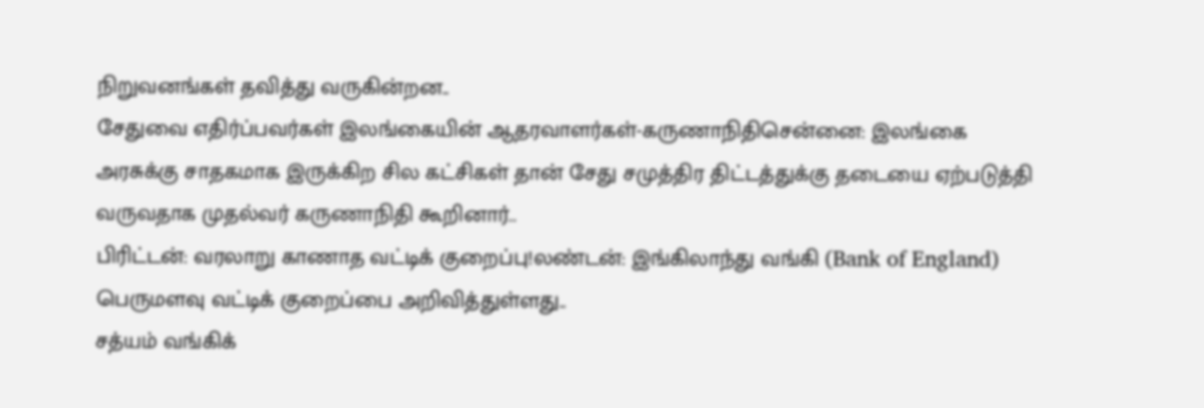நிறுவனங்கள் தவித்து வருகின்றன..
சேதுவை எதிர்ப்பவர்கள் இலங்கையின் ஆதரவாளர்கள்-கருணாநிதிசென்னை: இலங்கை அரசுக்கு சாதகமாக இருக்கிற சில கட்சிகள் தான் சேது சமுத்திர திட்டத்துக்கு தடையை ஏற்படுத்தி வருவதாக முதல்வர் கருணாநிதி கூறினார்..
பிரிட்டன்: வரலாறு காணாத வட்டிக் குறைப்பு!லண்டன்: இங்கிலாந்து வங்கி (Bank of England) பெருமளவு வட்டிக் குறைப்பை அறிவித்துள்ளது..
சத்யம் வங்கிக்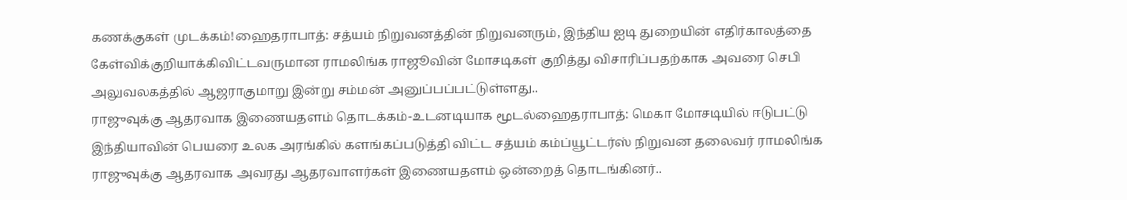கணக்குகள் முடக்கம்!ஹைதராபாத்: சத்யம் நிறுவனத்தின் நிறுவனரும், இந்திய ஐடி துறையின் எதிர்காலத்தை கேள்விக்குறியாக்கிவிட்டவருமான ராமலிங்க ராஜூவின் மோசடிகள் குறித்து விசாரிப்பதற்காக அவரை செபி அலுவலகத்தில் ஆஜராகுமாறு இன்று சம்மன் அனுப்பப்பட்டுள்ளது..
ராஜுவுக்கு ஆதரவாக இணையதளம் தொடக்கம்-உடனடியாக மூடல்ஹைதராபாத்: மெகா மோசடியில் ஈடுபட்டு இந்தியாவின் பெயரை உலக அரங்கில் களங்கப்படுத்தி விட்ட சத்யம் கம்ப்யூட்டர்ஸ் நிறுவன தலைவர் ராமலிங்க ராஜுவுக்கு ஆதரவாக அவரது ஆதரவாளர்கள் இணையதளம் ஒன்றைத் தொடங்கினர்..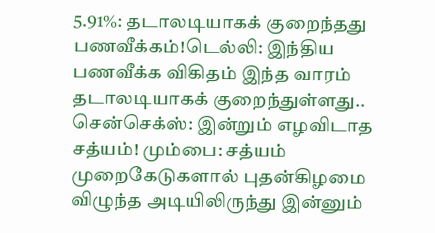5.91%: தடாலடியாகக் குறைந்தது பணவீக்கம்!டெல்லி: இந்திய பணவீக்க விகிதம் இந்த வாரம் தடாலடியாகக் குறைந்துள்ளது..
சென்செக்ஸ்: இன்றும் எழவிடாத சத்யம்! மும்பை: சத்யம் முறைகேடுகளால் புதன்கிழமை விழுந்த அடியிலிருந்து இன்னும்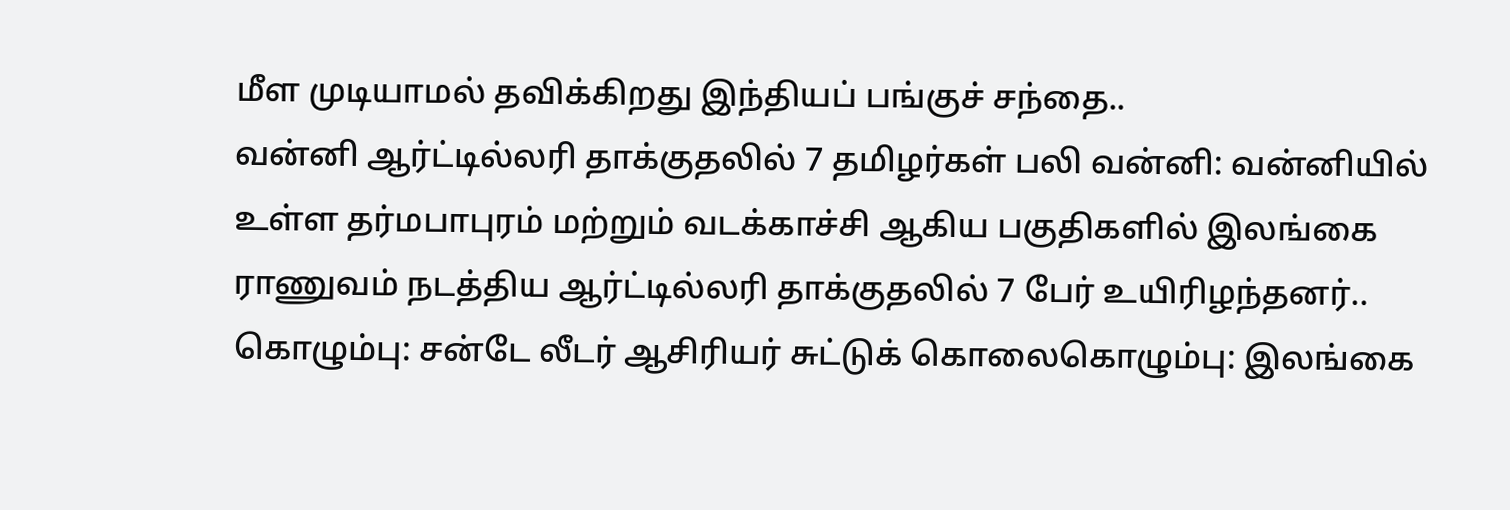மீள முடியாமல் தவிக்கிறது இந்தியப் பங்குச் சந்தை..
வன்னி ஆர்ட்டில்லரி தாக்குதலில் 7 தமிழர்கள் பலி வன்னி: வன்னியில் உள்ள தர்மபாபுரம் மற்றும் வடக்காச்சி ஆகிய பகுதிகளில் இலங்கை ராணுவம் நடத்திய ஆர்ட்டில்லரி தாக்குதலில் 7 பேர் உயிரிழந்தனர்..
கொழும்பு: சன்டே லீடர் ஆசிரியர் சுட்டுக் கொலைகொழும்பு: இலங்கை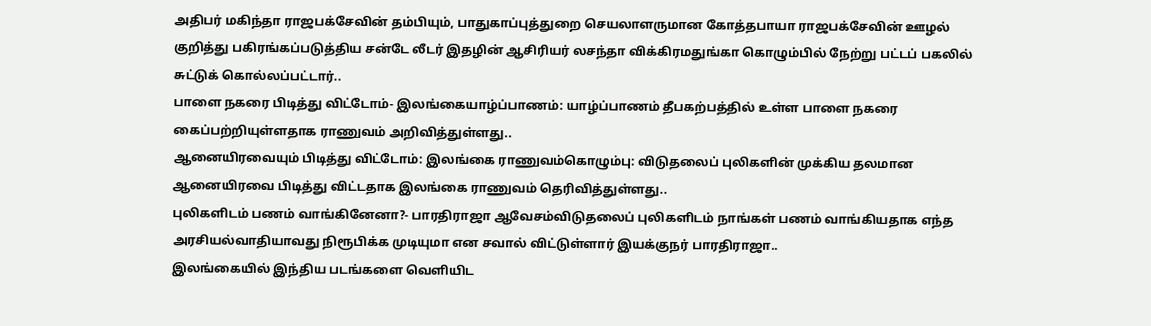அதிபர் மகிந்தா ராஜபக்சேவின் தம்பியும், பாதுகாப்புத்துறை செயலாளருமான கோத்தபாயா ராஜபக்சேவின் ஊழல் குறித்து பகிரங்கப்படுத்திய சன்டே லீடர் இதழின் ஆசிரியர் லசந்தா விக்கிரமதுங்கா கொழும்பில் நேற்று பட்டப் பகலில் சுட்டுக் கொல்லப்பட்டார்..
பாளை நகரை பிடித்து விட்டோம்- இலங்கையாழ்ப்பாணம்: யாழ்ப்பாணம் தீபகற்பத்தில் உள்ள பாளை நகரை கைப்பற்றியுள்ளதாக ராணுவம் அறிவித்துள்ளது..
ஆனையிரவையும் பிடித்து விட்டோம்: இலங்கை ராணுவம்கொழும்பு: விடுதலைப் புலிகளின் முக்கிய தலமான ஆனையிரவை பிடித்து விட்டதாக இலங்கை ராணுவம் தெரிவித்துள்ளது..
புலிகளிடம் பணம் வாங்கினேனா?- பாரதிராஜா ஆவேசம்விடுதலைப் புலிகளிடம் நாங்கள் பணம் வாங்கியதாக எந்த அரசியல்வாதியாவது நிரூபிக்க முடியுமா என சவால் விட்டுள்ளார் இயக்குநர் பாரதிராஜா..
இலங்கையில் இந்திய படங்களை வெளியிட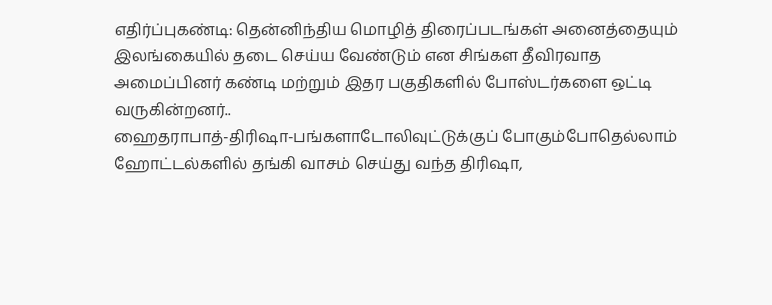எதிர்ப்புகண்டி: தென்னிந்திய மொழித் திரைப்படங்கள் அனைத்தையும் இலங்கையில் தடை செய்ய வேண்டும் என சிங்கள தீவிரவாத அமைப்பினர் கண்டி மற்றும் இதர பகுதிகளில் போஸ்டர்களை ஒட்டி வருகின்றனர்..
ஹைதராபாத்-திரிஷா-பங்களாடோலிவுட்டுக்குப் போகும்போதெல்லாம் ஹோட்டல்களில் தங்கி வாசம் செய்து வந்த திரிஷா,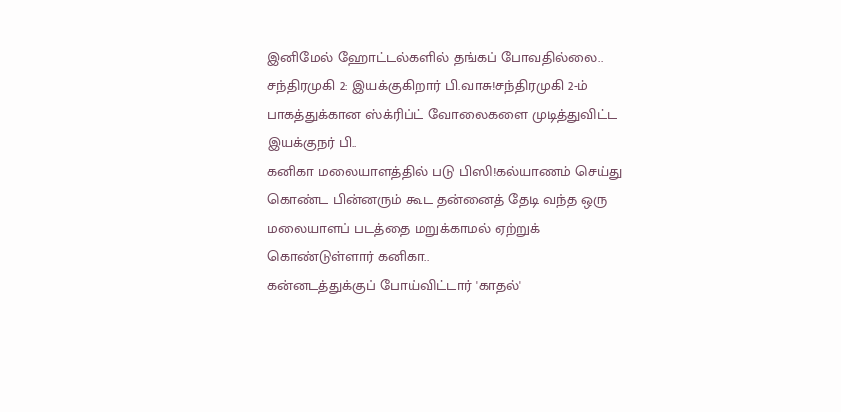இனிமேல் ஹோட்டல்களில் தங்கப் போவதில்லை..
சந்திரமுகி 2: இயக்குகிறார் பி.வாசு!சந்திரமுகி 2-ம் பாகத்துக்கான ஸ்க்ரிப்ட் வோலைகளை முடித்துவிட்ட இயக்குநர் பி..
கனிகா மலையாளத்தில் படு பிஸி!கல்யாணம் செய்து கொண்ட பின்னரும் கூட தன்னைத் தேடி வந்த ஒரு மலையாளப் படத்தை மறுக்காமல் ஏற்றுக் கொண்டுள்ளார் கனிகா..
கன்னடத்துக்குப் போய்விட்டார் 'காதல்'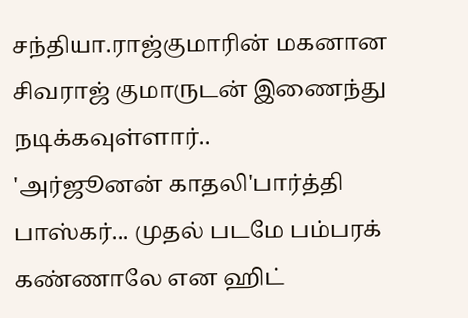சந்தியா.ராஜ்குமாரின் மகனான சிவராஜ் குமாருடன் இணைந்து நடிக்கவுள்ளார்..
'அர்ஜூனன் காதலி'பார்த்தி பாஸ்கர்... முதல் படமே பம்பரக் கண்ணாலே என ஹிட்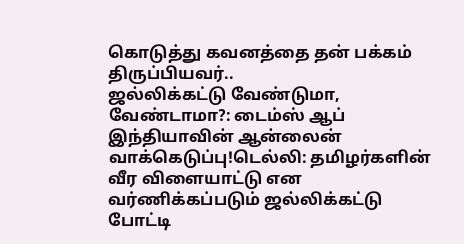கொடுத்து கவனத்தை தன் பக்கம் திருப்பியவர்..
ஜல்லிக்கட்டு வேண்டுமா, வேண்டாமா?: டைம்ஸ் ஆப் இந்தியாவின் ஆன்லைன் வாக்கெடுப்பு!டெல்லி: தமிழர்களின் வீர விளையாட்டு என வர்ணிக்கப்படும் ஜல்லிக்கட்டு போட்டி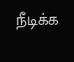நீடிக்க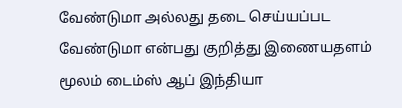வேண்டுமா அல்லது தடை செய்யப்பட வேண்டுமா என்பது குறித்து இணையதளம் மூலம் டைம்ஸ் ஆப் இந்தியா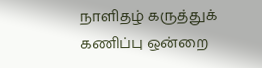நாளிதழ் கருத்துக் கணிப்பு ஒன்றை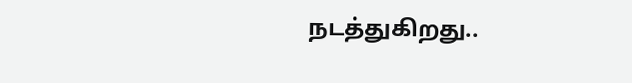நடத்துகிறது..